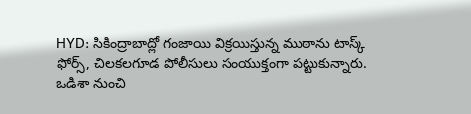HYD: సికింద్రాబాద్లో గంజాయి విక్రయిస్తున్న ముఠాను టాస్క్ ఫోర్స్, చిలకలగూడ పోలీసులు సంయుక్తంగా పట్టుకున్నారు. ఒడిశా నుంచి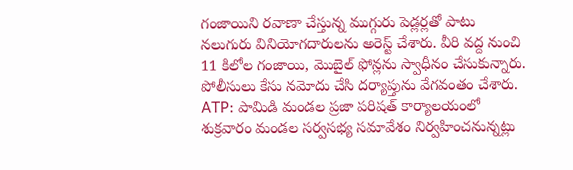గంజాయిని రవాణా చేస్తున్న ముగ్గురు పెడ్లర్లతో పాటు నలుగురు వినియోగదారులను అరెస్ట్ చేశారు. వీరి వద్ద నుంచి 11 కిలోల గంజాయి, మొబైల్ ఫోన్లను స్వాధీనం చేసుకున్నారు. పోలీసులు కేసు నమోదు చేసి దర్యాప్తును వేగవంతం చేశారు.
ATP: పామిడి మండల ప్రజా పరిషత్ కార్యాలయంలో శుక్రవారం మండల సర్వసభ్య సమావేశం నిర్వహించనున్నట్లు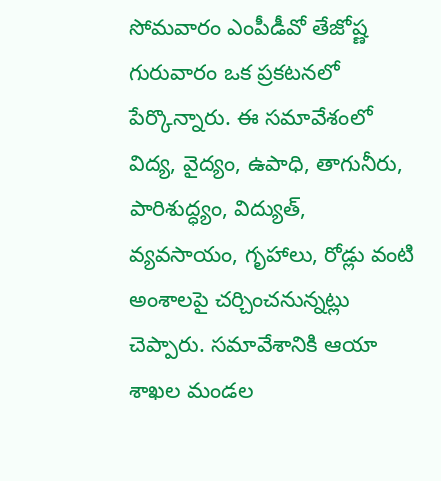సోమవారం ఎంపీడీవో తేజోష్ణ గురువారం ఒక ప్రకటనలో పేర్కొన్నారు. ఈ సమావేశంలో విద్య, వైద్యం, ఉపాధి, తాగునీరు, పారిశుద్ధ్యం, విద్యుత్, వ్యవసాయం, గృహాలు, రోడ్లు వంటి అంశాలపై చర్చించనున్నట్లు చెప్పారు. సమావేశానికి ఆయా శాఖల మండల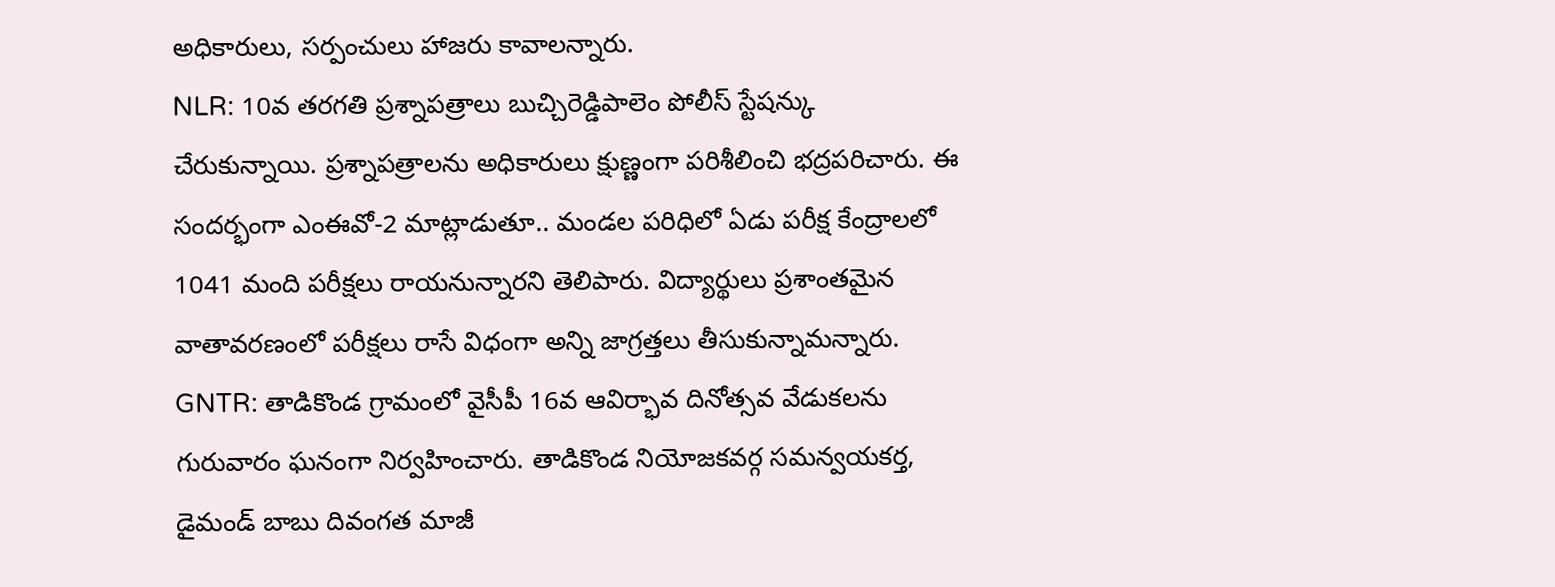అధికారులు, సర్పంచులు హాజరు కావాలన్నారు.
NLR: 10వ తరగతి ప్రశ్నాపత్రాలు బుచ్చిరెడ్డిపాలెం పోలీస్ స్టేషన్కు చేరుకున్నాయి. ప్రశ్నాపత్రాలను అధికారులు క్షుణ్ణంగా పరిశీలించి భద్రపరిచారు. ఈ సందర్భంగా ఎంఈవో-2 మాట్లాడుతూ.. మండల పరిధిలో ఏడు పరీక్ష కేంద్రాలలో 1041 మంది పరీక్షలు రాయనున్నారని తెలిపారు. విద్యార్థులు ప్రశాంతమైన వాతావరణంలో పరీక్షలు రాసే విధంగా అన్ని జాగ్రత్తలు తీసుకున్నామన్నారు.
GNTR: తాడికొండ గ్రామంలో వైసీపీ 16వ ఆవిర్భావ దినోత్సవ వేడుకలను గురువారం ఘనంగా నిర్వహించారు. తాడికొండ నియోజకవర్గ సమన్వయకర్త, డైమండ్ బాబు దివంగత మాజీ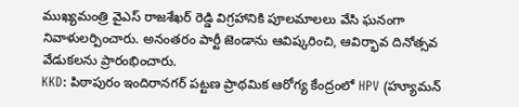ముఖ్యమంత్రి వైఎస్ రాజశేఖర్ రెడ్డి విగ్రహానికి పూలమాలలు వేసి ఘనంగా నివాళులర్పించారు. అనంతరం పార్టీ జెండాను ఆవిష్కరించి, ఆవిర్భావ దినోత్సవ వేడుకలను ప్రారంభించారు.
KKD: పిఠాపురం ఇందిరానగర్ పట్టణ ప్రాథమిక ఆరోగ్య కేంద్రంలో HPV (హ్యూమన్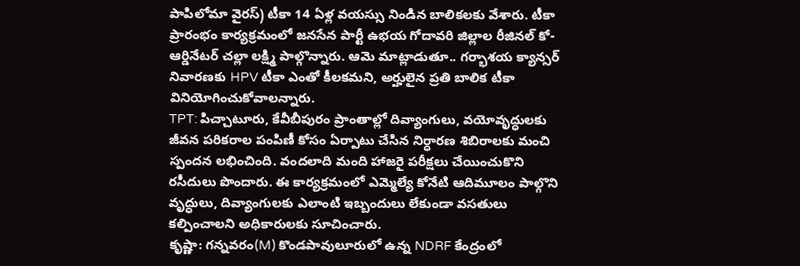పాపిలోమా వైరస్) టీకా 14 ఏళ్ల వయస్సు నిండిన బాలికలకు వేశారు. టీకా ప్రారంభం కార్యక్రమంలో జనసేన పార్టీ ఉభయ గోదావరి జిల్లాల రీజినల్ కో-ఆర్డినేటర్ చల్లా లక్ష్మి పాల్గొన్నారు. ఆమె మాట్లాడుతూ.. గర్భాశయ క్యాన్సర్ నివారణకు HPV టీకా ఎంతో కీలకమని, అర్హులైన ప్రతి బాలిక టీకా వినియోగించుకోవాలన్నారు.
TPT: పిచ్చాటూరు, కేవీబీపురం ప్రాంతాల్లో దివ్యాంగులు, వయోవృద్ధులకు జీవన పరికరాల పంపిణీ కోసం ఏర్పాటు చేసిన నిర్ధారణ శిబిరాలకు మంచి స్పందన లభించింది. వందలాది మంది హాజరై పరీక్షలు చేయించుకొని రసీదులు పొందారు. ఈ కార్యక్రమంలో ఎమ్మెల్యే కోనేటి ఆదిమూలం పాల్గొని వృద్ధులు, దివ్యాంగులకు ఎలాంటి ఇబ్బందులు లేకుండా వసతులు కల్పించాలని అధికారులకు సూచించారు.
కృష్ణా: గన్నవరం(M) కొండపావులూరులో ఉన్న NDRF కేంద్రంలో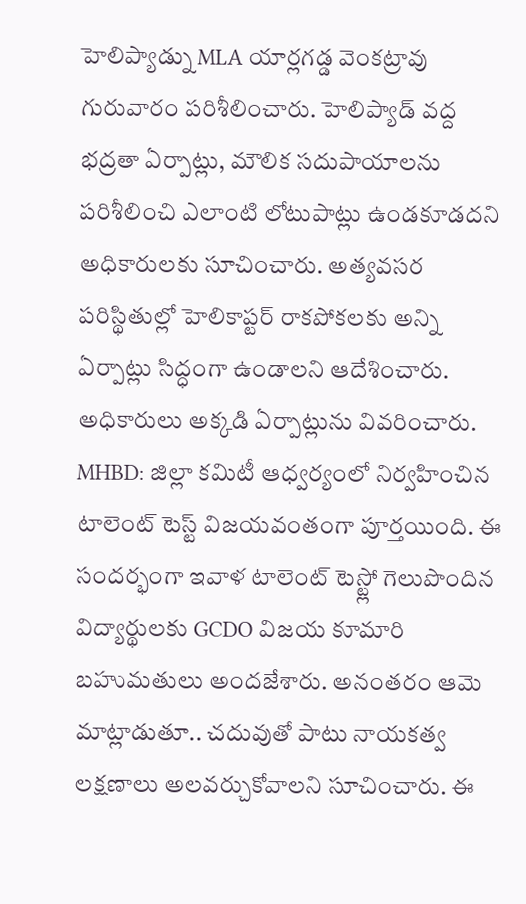హెలిప్యాడ్ను MLA యార్లగడ్డ వెంకట్రావు గురువారం పరిశీలించారు. హెలిప్యాడ్ వద్ద భద్రతా ఏర్పాట్లు, మౌలిక సదుపాయాలను పరిశీలించి ఎలాంటి లోటుపాట్లు ఉండకూడదని అధికారులకు సూచించారు. అత్యవసర పరిస్థితుల్లో హెలికాప్టర్ రాకపోకలకు అన్ని ఏర్పాట్లు సిద్ధంగా ఉండాలని ఆదేశించారు. అధికారులు అక్కడి ఏర్పాట్లును వివరించారు.
MHBD: జిల్లా కమిటీ ఆధ్వర్యంలో నిర్వహించిన టాలెంట్ టెస్ట్ విజయవంతంగా పూర్తయింది. ఈ సందర్భంగా ఇవాళ టాలెంట్ టెస్ట్లో గెలుపొందిన విద్యార్థులకు GCDO విజయ కూమారి బహుమతులు అందజేశారు. అనంతరం ఆమె మాట్లాడుతూ.. చదువుతో పాటు నాయకత్వ లక్షణాలు అలవర్చుకోవాలని సూచించారు. ఈ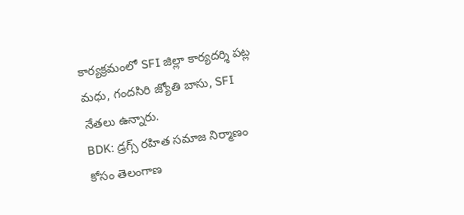కార్యక్రమంలో SFI జిల్లా కార్యదర్శి పట్ల మధు, గందసిరి జ్యోతి బాసు, SFI నేతలు ఉన్నారు.
BDK: డ్రగ్స్ రహిత సమాజ నిర్మాణం కోసం తెలంగాణ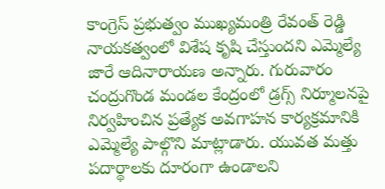కాంగ్రెస్ ప్రభుత్వం ముఖ్యమంత్రి రేవంత్ రెడ్డి నాయకత్వంలో విశేష కృషి చేస్తుందని ఎమ్మెల్యే జారే ఆదినారాయణ అన్నారు. గురువారం చంద్రుగొండ మండల కేంద్రంలో డ్రగ్స్ నిర్మూలనపై నిర్వహించిన ప్రత్యేక అవగాహన కార్యక్రమానికి ఎమ్మెల్యే పాల్గొని మాట్లాడారు. యువత మత్తు పదార్థాలకు దూరంగా ఉండాలని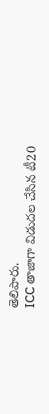తెలిపారు.
ICC తాజాగా విడుదల చేసిన టీ20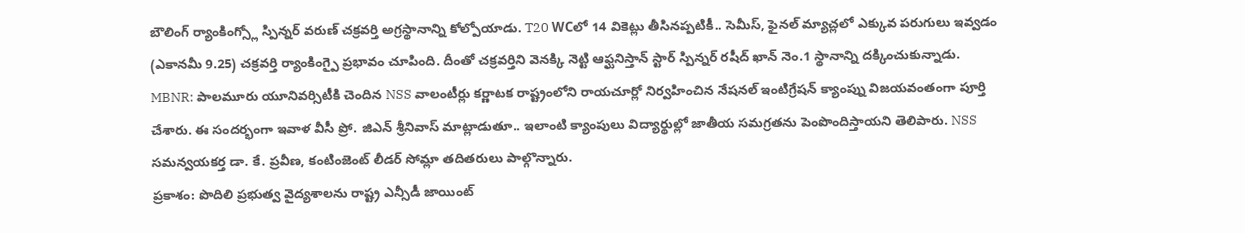బౌలింగ్ ర్యాంకింగ్స్లో స్పిన్నర్ వరుణ్ చక్రవర్తి అగ్రస్థానాన్ని కోల్పోయాడు. T20 WCలో 14 వికెట్లు తీసినప్పటికీ.. సెమీస్, ఫైనల్ మ్యాచ్లలో ఎక్కువ పరుగులు ఇవ్వడం (ఎకానమీ 9.25) చక్రవర్తి ర్యాంకింగ్పై ప్రభావం చూపింది. దీంతో చక్రవర్తిని వెనక్కి నెట్టి ఆఫ్ఘనిస్తాన్ స్టార్ స్పిన్నర్ రషీద్ ఖాన్ నెం.1 స్థానాన్ని దక్కించుకున్నాడు.
MBNR: పాలమూరు యూనివర్సిటీకి చెందిన NSS వాలంటీర్లు కర్ణాటక రాష్ట్రంలోని రాయచూర్లో నిర్వహించిన నేషనల్ ఇంటిగ్రేషన్ క్యాంప్ను విజయవంతంగా పూర్తి చేశారు. ఈ సందర్భంగా ఇవాళ వీసీ ప్రో. జిఎన్ శ్రీనివాస్ మాట్లాడుతూ.. ఇలాంటి క్యాంపులు విద్యార్థుల్లో జాతీయ సమగ్రతను పెంపొందిస్తాయని తెలిపారు. NSS సమన్వయకర్త డా. కే. ప్రవీణ, కంటింజెంట్ లీడర్ సోమ్లా తదితరులు పాల్గొన్నారు.
ప్రకాశం: పొదిలి ప్రభుత్వ వైద్యశాలను రాష్ట్ర ఎన్సీడీ జాయింట్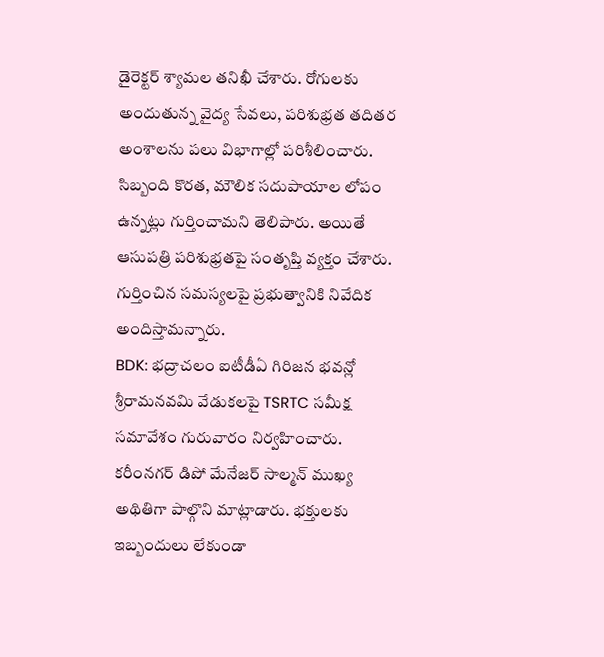డైరెక్టర్ శ్యామల తనిఖీ చేశారు. రోగులకు అందుతున్న వైద్య సేవలు, పరిశుభ్రత తదితర అంశాలను పలు విభాగాల్లో పరిశీలించారు. సిబ్బంది కొరత, మౌలిక సదుపాయాల లోపం ఉన్నట్లు గుర్తించామని తెలిపారు. అయితే ఆసుపత్రి పరిశుభ్రతపై సంతృప్తి వ్యక్తం చేశారు. గుర్తించిన సమస్యలపై ప్రభుత్వానికి నివేదిక అందిస్తామన్నారు.
BDK: భద్రాచలం ఐటీడీఏ గిరిజన భవన్లో శ్రీరామనవమి వేడుకలపై TSRTC సమీక్ష సమావేశం గురువారం నిర్వహించారు. కరీంనగర్ డిపో మేనేజర్ సాల్మన్ ముఖ్య అథితిగా పాల్గొని మాట్లాడారు. భక్తులకు ఇబ్బందులు లేకుండా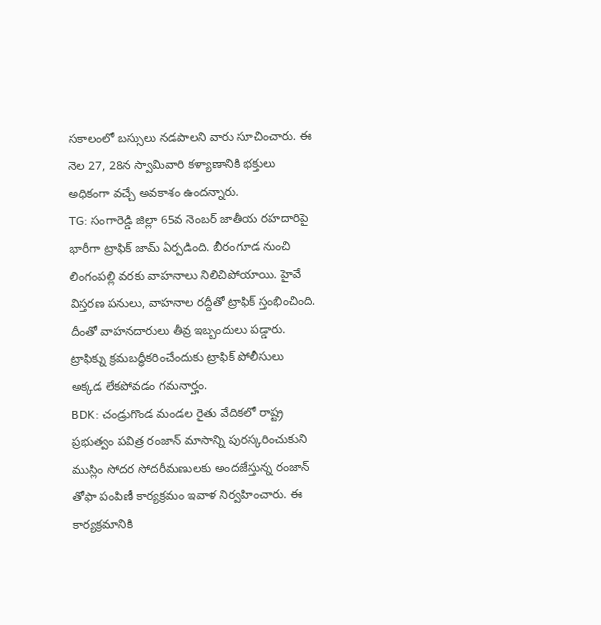సకాలంలో బస్సులు నడపాలని వారు సూచించారు. ఈ నెల 27, 28న స్వామివారి కళ్యాణానికి భక్తులు అధికంగా వచ్చే అవకాశం ఉందన్నారు.
TG: సంగారెడ్డి జిల్లా 65వ నెంబర్ జాతీయ రహదారిపై భారీగా ట్రాఫిక్ జామ్ ఏర్పడింది. బీరంగూడ నుంచి లింగంపల్లి వరకు వాహనాలు నిలిచిపోయాయి. హైవే విస్తరణ పనులు, వాహనాల రద్దీతో ట్రాఫిక్ స్తంభించింది. దీంతో వాహనదారులు తీవ్ర ఇబ్బందులు పడ్డారు. ట్రాఫిక్ను క్రమబద్ధీకరించేందుకు ట్రాఫిక్ పోలీసులు అక్కడ లేకపోవడం గమనార్హం.
BDK: చండ్రుగొండ మండల రైతు వేదికలో రాష్ట్ర ప్రభుత్వం పవిత్ర రంజాన్ మాసాన్ని పురస్కరించుకుని ముస్లిం సోదర సోదరీమణులకు అందజేస్తున్న రంజాన్ తోఫా పంపిణీ కార్యక్రమం ఇవాళ నిర్వహించారు. ఈ కార్యక్రమానికి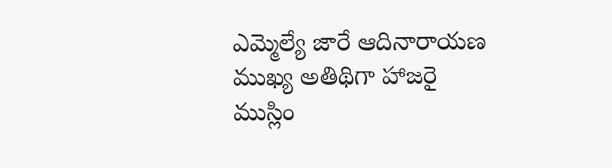ఎమ్మెల్యే జారే ఆదినారాయణ ముఖ్య అతిథిగా హాజరై ముస్లిం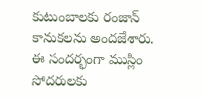కుటుంబాలకు రంజాన్ కానుకలను అందజేశారు. ఈ సందర్భంగా ముస్లిం సోదరులకు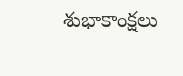శుభాకాంక్షలు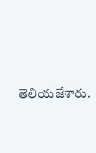తెలియజేశారు.